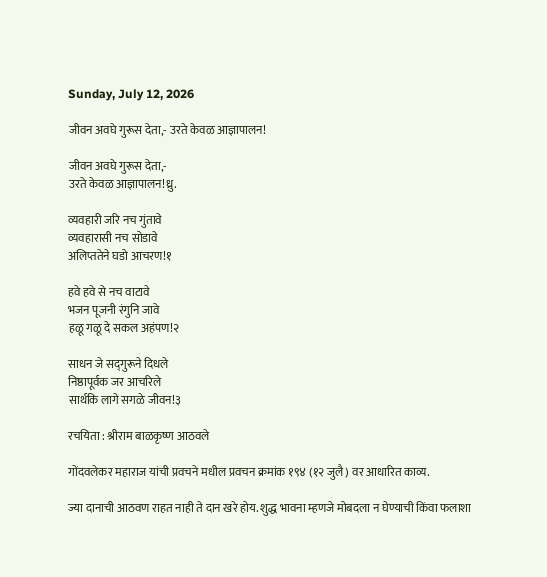Sunday, July 12, 2026

जीवन अवघे गुरूस देता,- उरते केवळ आज्ञापालन!

जीवन अवघे गुरूस देता,-
उरते केवळ आज्ञापालन!ध्रु.

व्यवहारी जरि नच गुंतावे
व्यवहारासी नच सोडावे
अलिप्ततेने घडो आचरण!१

हवे हवे से नच वाटावे
भजन पूजनी रंगुनि जावे
हळू गळू दे सकल अहंपण!२

साधन जे सद्‌गुरूने दिधले
निष्ठापूर्वक जर आचरिले
सार्थकि लागे सगळे जीवन!३

रचयिता : श्रीराम बाळकृष्ण आठवले

गोंदवलेकर महाराज यांची प्रवचने मधील प्रवचन क्रमांक १९४ (१२ जुलै) वर आधारित काव्य.

ज्या दानाची आठवण राहत नाही ते दान खरे होय. शुद्ध भावना म्हणजे मोबदला न घेण्याची किंवा फलाशा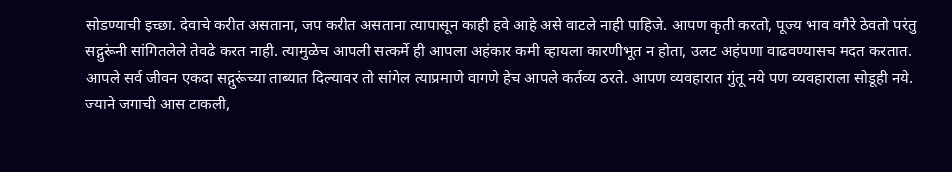सोडण्याची इच्छा. देवाचे करीत असताना, जप करीत असताना त्यापासून काही हवे आहे असे वाटले नाही पाहिजे. आपण कृती करतो, पूज्य भाव वगैरे ठेवतो परंतु सद्गुरूंनी सांगितलेले तेवढे करत नाही. त्यामुळेच आपली सत्कर्मे ही आपला अहंकार कमी व्हायला कारणीभूत न होता, उलट अहंपणा वाढवण्यासच मदत करतात. आपले सर्व जीवन एकदा सद्गुरूंच्या ताब्यात दिल्यावर तो सांगेल त्याप्रमाणे वागणे हेच आपले कर्तव्य ठरते. आपण व्यवहारात गुंतू नये पण व्यवहाराला सोडूही नये. ज्याने जगाची आस टाकली,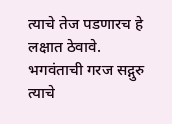त्याचे तेज पडणारच हे लक्षात ठेवावे. भगवंताची गरज सद्गुरु त्याचे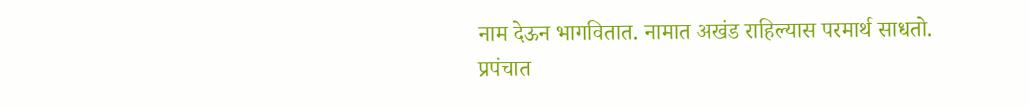नाम देऊन भागवितात. नामात अखंड राहिल्यास परमार्थ साधतो. प्रपंचात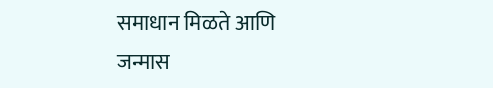समाधान मिळते आणि जन्मास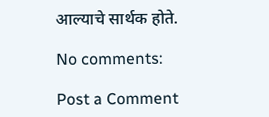आल्याचे सार्थक होते.

No comments:

Post a Comment